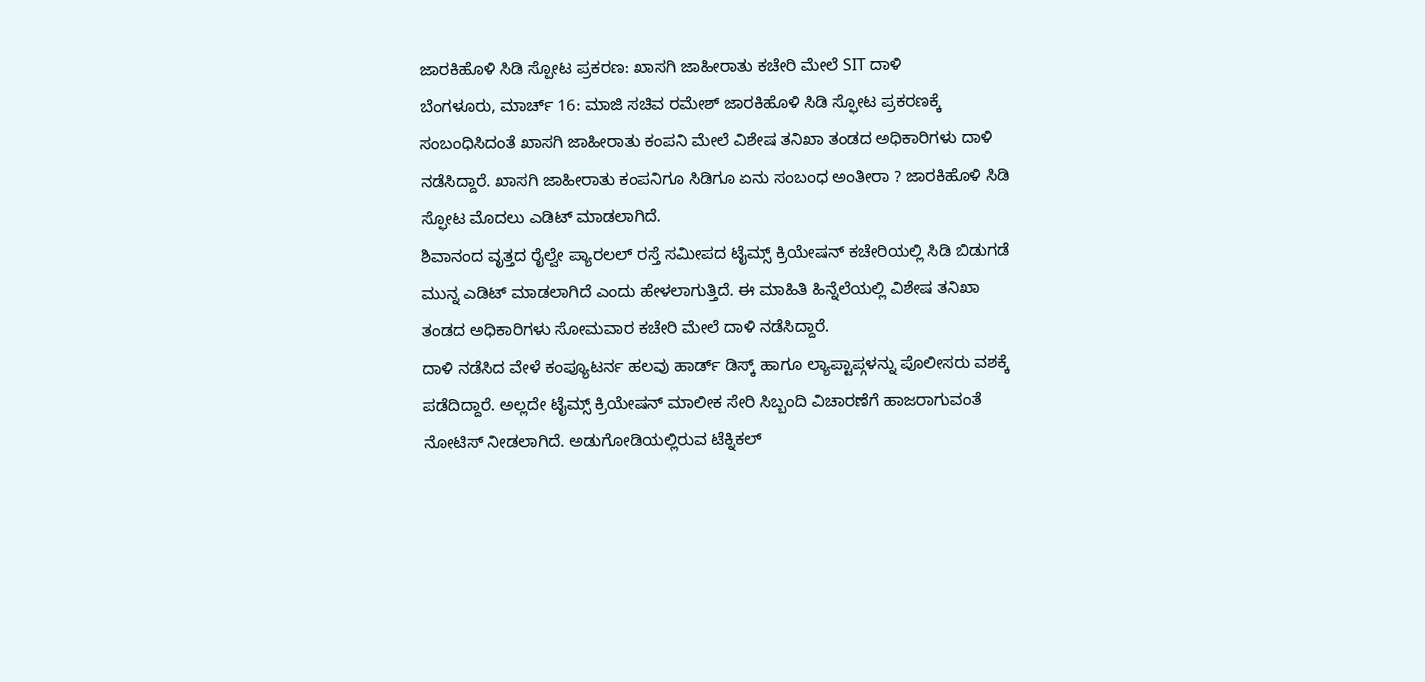ಜಾರಕಿಹೊಳಿ ಸಿಡಿ ಸ್ಪೋಟ ಪ್ರಕರಣ: ಖಾಸಗಿ ಜಾಹೀರಾತು ಕಚೇರಿ ಮೇಲೆ SIT ದಾಳಿ
ಬೆಂಗಳೂರು, ಮಾರ್ಚ್ 16: ಮಾಜಿ ಸಚಿವ ರಮೇಶ್ ಜಾರಕಿಹೊಳಿ ಸಿಡಿ ಸ್ಫೋಟ ಪ್ರಕರಣಕ್ಕೆ ಸಂಬಂಧಿಸಿದಂತೆ ಖಾಸಗಿ ಜಾಹೀರಾತು ಕಂಪನಿ ಮೇಲೆ ವಿಶೇಷ ತನಿಖಾ ತಂಡದ ಅಧಿಕಾರಿಗಳು ದಾಳಿ ನಡೆಸಿದ್ದಾರೆ. ಖಾಸಗಿ ಜಾಹೀರಾತು ಕಂಪನಿಗೂ ಸಿಡಿಗೂ ಏನು ಸಂಬಂಧ ಅಂತೀರಾ ? ಜಾರಕಿಹೊಳಿ ಸಿಡಿ ಸ್ಫೋಟ ಮೊದಲು ಎಡಿಟ್ ಮಾಡಲಾಗಿದೆ.
ಶಿವಾನಂದ ವೃತ್ತದ ರೈಲ್ವೇ ಪ್ಯಾರಲಲ್ ರಸ್ತೆ ಸಮೀಪದ ಟೈಮ್ಸ್ ಕ್ರಿಯೇಷನ್ ಕಚೇರಿಯಲ್ಲಿ ಸಿಡಿ ಬಿಡುಗಡೆ ಮುನ್ನ ಎಡಿಟ್ ಮಾಡಲಾಗಿದೆ ಎಂದು ಹೇಳಲಾಗುತ್ತಿದೆ. ಈ ಮಾಹಿತಿ ಹಿನ್ನೆಲೆಯಲ್ಲಿ ವಿಶೇಷ ತನಿಖಾ ತಂಡದ ಅಧಿಕಾರಿಗಳು ಸೋಮವಾರ ಕಚೇರಿ ಮೇಲೆ ದಾಳಿ ನಡೆಸಿದ್ದಾರೆ.
ದಾಳಿ ನಡೆಸಿದ ವೇಳೆ ಕಂಪ್ಯೂಟರ್ನ ಹಲವು ಹಾರ್ಡ್ ಡಿಸ್ಕ್ ಹಾಗೂ ಲ್ಯಾಪ್ಟಾಪ್ಗಳನ್ನು ಪೊಲೀಸರು ವಶಕ್ಕೆ ಪಡೆದಿದ್ದಾರೆ. ಅಲ್ಲದೇ ಟೈಮ್ಸ್ ಕ್ರಿಯೇಷನ್ ಮಾಲೀಕ ಸೇರಿ ಸಿಬ್ಬಂದಿ ವಿಚಾರಣೆಗೆ ಹಾಜರಾಗುವಂತೆ ನೋಟಿಸ್ ನೀಡಲಾಗಿದೆ. ಅಡುಗೋಡಿಯಲ್ಲಿರುವ ಟೆಕ್ನಿಕಲ್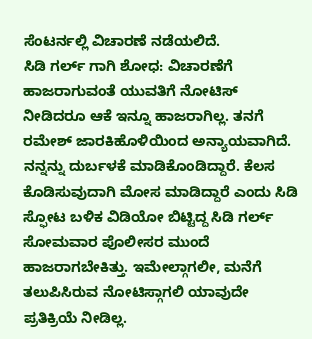ಸೆಂಟರ್ನಲ್ಲಿ ವಿಚಾರಣೆ ನಡೆಯಲಿದೆ.
ಸಿಡಿ ಗರ್ಲ್ ಗಾಗಿ ಶೋಧ: ವಿಚಾರಣೆಗೆ ಹಾಜರಾಗುವಂತೆ ಯುವತಿಗೆ ನೋಟಿಸ್ ನೀಡಿದರೂ ಆಕೆ ಇನ್ನೂ ಹಾಜರಾಗಿಲ್ಲ. ತನಗೆ ರಮೇಶ್ ಜಾರಕಿಹೊಳಿಯಿಂದ ಅನ್ಯಾಯವಾಗಿದೆ. ನನ್ನನ್ನು ದುರ್ಬಳಕೆ ಮಾಡಿಕೊಂಡಿದ್ದಾರೆ. ಕೆಲಸ ಕೊಡಿಸುವುದಾಗಿ ಮೋಸ ಮಾಡಿದ್ದಾರೆ ಎಂದು ಸಿಡಿ ಸ್ಫೋಟ ಬಳಿಕ ವಿಡಿಯೋ ಬಿಟ್ಟಿದ್ದ ಸಿಡಿ ಗರ್ಲ್ ಸೋಮವಾರ ಪೊಲೀಸರ ಮುಂದೆ ಹಾಜರಾಗಬೇಕಿತ್ತು. ಇಮೇಲ್ಗಾಗಲೀ, ಮನೆಗೆ ತಲುಪಿಸಿರುವ ನೋಟಿಸ್ಗಾಗಲಿ ಯಾವುದೇ ಪ್ರತಿಕ್ರಿಯೆ ನೀಡಿಲ್ಲ.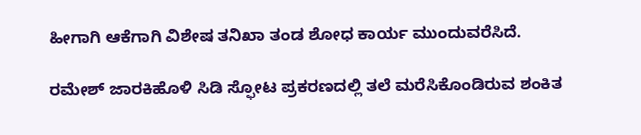ಹೀಗಾಗಿ ಆಕೆಗಾಗಿ ವಿಶೇಷ ತನಿಖಾ ತಂಡ ಶೋಧ ಕಾರ್ಯ ಮುಂದುವರೆಸಿದೆ.

ರಮೇಶ್ ಜಾರಕಿಹೊಳಿ ಸಿಡಿ ಸ್ಫೋಟ ಪ್ರಕರಣದಲ್ಲಿ ತಲೆ ಮರೆಸಿಕೊಂಡಿರುವ ಶಂಕಿತ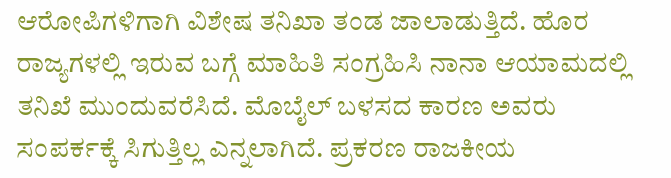ಆರೋಪಿಗಳಿಗಾಗಿ ವಿಶೇಷ ತನಿಖಾ ತಂಡ ಜಾಲಾಡುತ್ತಿದೆ. ಹೊರ ರಾಜ್ಯಗಳಲ್ಲಿ ಇರುವ ಬಗ್ಗೆ ಮಾಹಿತಿ ಸಂಗ್ರಹಿಸಿ ನಾನಾ ಆಯಾಮದಲ್ಲಿ ತನಿಖೆ ಮುಂದುವರೆಸಿದೆ. ಮೊಬೈಲ್ ಬಳಸದ ಕಾರಣ ಅವರು ಸಂಪರ್ಕಕ್ಕೆ ಸಿಗುತ್ತಿಲ್ಲ ಎನ್ನಲಾಗಿದೆ. ಪ್ರಕರಣ ರಾಜಕೀಯ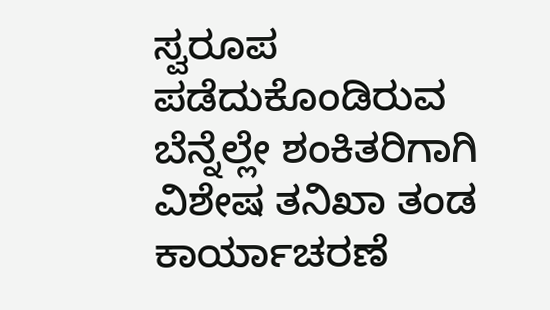ಸ್ವರೂಪ ಪಡೆದುಕೊಂಡಿರುವ ಬೆನ್ನೆಲ್ಲೇ ಶಂಕಿತರಿಗಾಗಿ ವಿಶೇಷ ತನಿಖಾ ತಂಡ ಕಾರ್ಯಾಚರಣೆ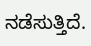ನಡೆಸುತ್ತಿದೆ.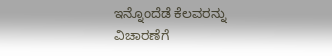ಇನ್ನೊಂದೆಡೆ ಕೆಲವರನ್ನು ವಿಚಾರಣೆಗೆ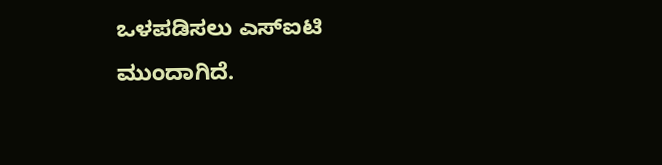ಒಳಪಡಿಸಲು ಎಸ್ಐಟಿ ಮುಂದಾಗಿದೆ.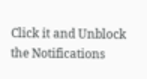Click it and Unblock the Notifications